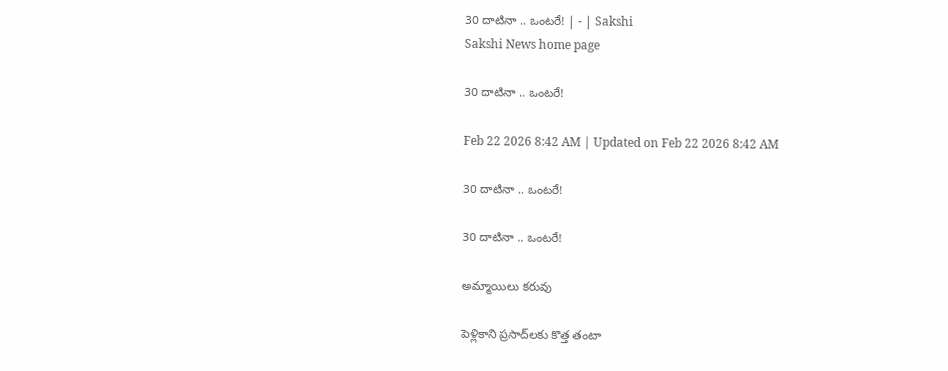30 దాటినా .. ఒంటరే! | - | Sakshi
Sakshi News home page

30 దాటినా .. ఒంటరే!

Feb 22 2026 8:42 AM | Updated on Feb 22 2026 8:42 AM

30 దాటినా .. ఒంటరే!

30 దాటినా .. ఒంటరే!

అమ్మాయిలు కరువు

పెళ్లికాని ప్రసాద్‌లకు కొత్త తంటా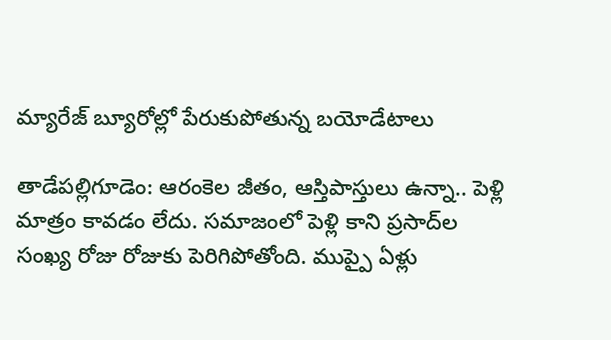మ్యారేజ్‌ బ్యూరోల్లో పేరుకుపోతున్న బయోడేటాలు

తాడేపల్లిగూడెం: ఆరంకెల జీతం, ఆస్తిపాస్తులు ఉన్నా.. పెళ్లి మాత్రం కావడం లేదు. సమాజంలో పెళ్లి కాని ప్రసాద్‌ల సంఖ్య రోజు రోజుకు పెరిగిపోతోంది. ముప్పై ఏళ్లు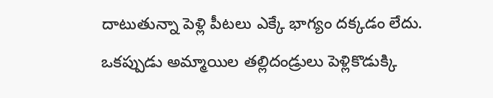దాటుతున్నా పెళ్లి పీటలు ఎక్కే భాగ్యం దక్కడం లేదు. ఒకప్పుడు అమ్మాయిల తల్లిదండ్రులు పెళ్లికొడుక్కి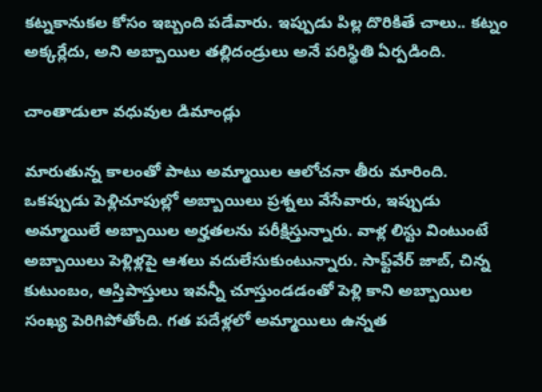కట్నకానుకల కోసం ఇబ్బంది పడేవారు. ఇప్పుడు పిల్ల దొరికితే చాలు.. కట్నం అక్కర్లేదు, అని అబ్బాయిల తల్లిదండ్రులు అనే పరిస్థితి ఏర్పడింది.

చాంతాడులా వధువుల డిమాండ్లు

మారుతున్న కాలంతో పాటు అమ్మాయిల ఆలోచనా తీరు మారింది. ఒకప్పుడు పెళ్లిచూపుల్లో అబ్బాయిలు ప్రశ్నలు వేసేవారు, ఇప్పుడు అమ్మాయిలే అబ్బాయిల అర్హతలను పరీక్షిస్తున్నారు. వాళ్ల లిస్టు వింటుంటే అబ్బాయిలు పెళ్లిళ్లపై ఆశలు వదులేసుకుంటున్నారు. సాఫ్ట్‌వేర్‌ జాబ్‌, చిన్న కుటుంబం, ఆస్తిపాస్తులు ఇవన్నీ చూస్తుండడంతో పెళ్లి కాని అబ్బాయిల సంఖ్య పెరిగిపోతోంది. గత పదేళ్లలో అమ్మాయిలు ఉన్నత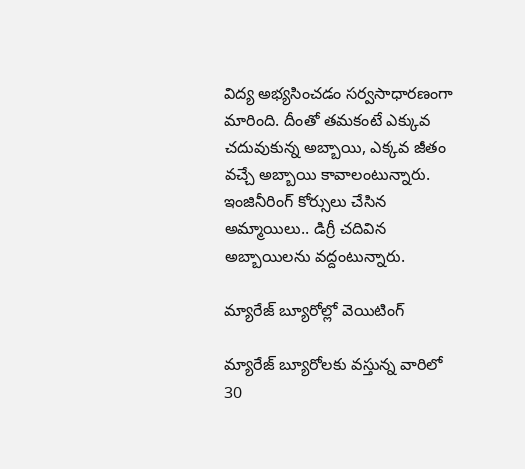విద్య అభ్యసించడం సర్వసాధారణంగా మారింది. దీంతో తమకంటే ఎక్కువ చదువుకున్న అబ్బాయి, ఎక్కవ జీతం వచ్చే అబ్బాయి కావాలంటున్నారు. ఇంజినీరింగ్‌ కోర్సులు చేసిన అమ్మాయిలు.. డిగ్రీ చదివిన అబ్బాయిలను వద్దంటున్నారు.

మ్యారేజ్‌ బ్యూరోల్లో వెయిటింగ్‌

మ్యారేజ్‌ బ్యూరోలకు వస్తున్న వారిలో 30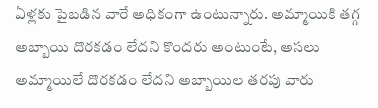ఏళ్లకు పైబడిన వారే అధికంగా ఉంటున్నారు. అమ్మాయికి తగ్గ అబ్బాయి దొరకడం లేదని కొందరు అంటుంటే, అసలు అమ్మాయిలే దొరకడం లేదని అబ్బాయిల తరపు వారు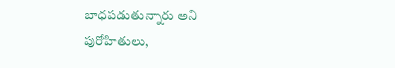బాధపడుతున్నారు అని పురోహితులు,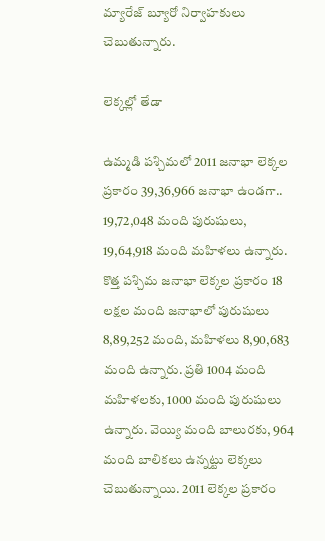మ్యారేజ్‌ బ్యూరో నిర్వాహకులు చెబుతున్నారు.

లెక్కల్లో తేడా

ఉమ్మడి పశ్చిమలో 2011 జనాభా లెక్కల ప్రకారం 39,36,966 జనాభా ఉండగా.. 19,72,048 మంది పురుషులు, 19,64,918 మంది మహిళలు ఉన్నారు. కొత్త పశ్చిమ జనాభా లెక్కల ప్రకారం 18 లక్షల మంది జనాభాలో పురుషులు 8,89,252 మంది, మహిళలు 8,90,683 మంది ఉన్నారు. ప్రతి 1004 మంది మహిళలకు, 1000 మంది పురుషులు ఉన్నారు. వెయ్యి మంది బాలురకు, 964 మంది బాలికలు ఉన్నట్టు లెక్కలు చెబుతున్నాయి. 2011 లెక్కల ప్రకారం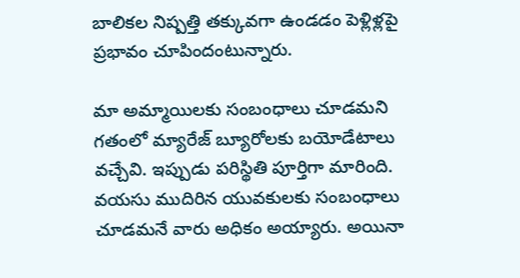బాలికల నిష్పత్తి తక్కువగా ఉండడం పెళ్లిళ్లపై ప్రభావం చూపిందంటున్నారు.

మా అమ్మాయిలకు సంబంధాలు చూడమని గతంలో మ్యారేజ్‌ బ్యూరోలకు బయోడేటాలు వచ్చేవి. ఇప్పుడు పరిస్థితి పూర్తిగా మారింది. వయసు ముదిరిన యువకులకు సంబంధాలు చూడమనే వారు అధికం అయ్యారు. అయినా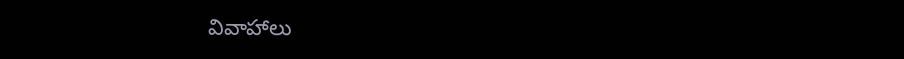వివాహాలు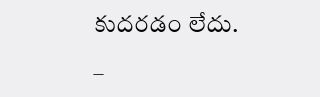కుదరడం లేదు.

–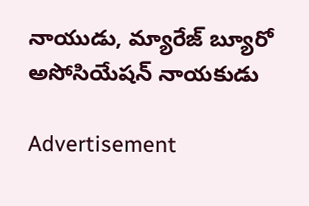నాయుడు, మ్యారేజ్‌ బ్యూరో అసోసియేషన్‌ నాయకుడు

Advertisement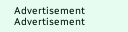Advertisement
Advertisement